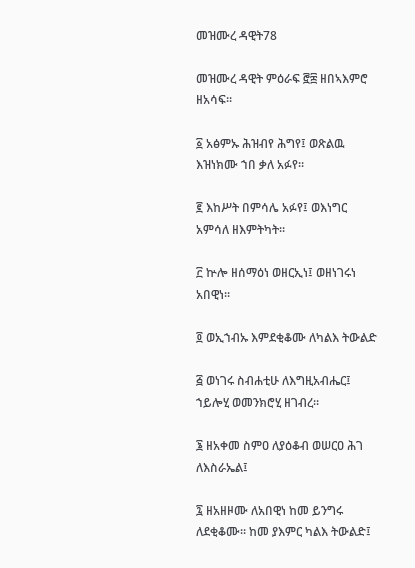መዝሙረ ዳዊት78

መዝሙረ ዳዊት ምዕራፍ ፸፰ ዘበኣእምሮ ዘአሳፍ።

፩ አፅምኡ ሕዝብየ ሕግየ፤ ወጽልዉ እዝነክሙ ኀበ ቃለ አፉየ።

፪ እከሥት በምሳሌ አፉየ፤ ወእነግር አምሳለ ዘእምትካት።

፫ ኵሎ ዘሰማዕነ ወዘርኢነ፤ ወዘነገሩነ አበዊነ።

፬ ወኢኀብኡ እምደቂቆሙ ለካልእ ትውልድ

፭ ወነገሩ ስብሐቲሁ ለእግዚአብሔር፤ ኀይሎሂ ወመንክሮሂ ዘገብረ።

፮ ዘአቀመ ስምዐ ለያዕቆብ ወሠርዐ ሕገ ለእስራኤል፤

፯ ዘአዘዞሙ ለአበዊነ ከመ ይንግሩ ለደቂቆሙ። ከመ ያእምር ካልእ ትውልድ፤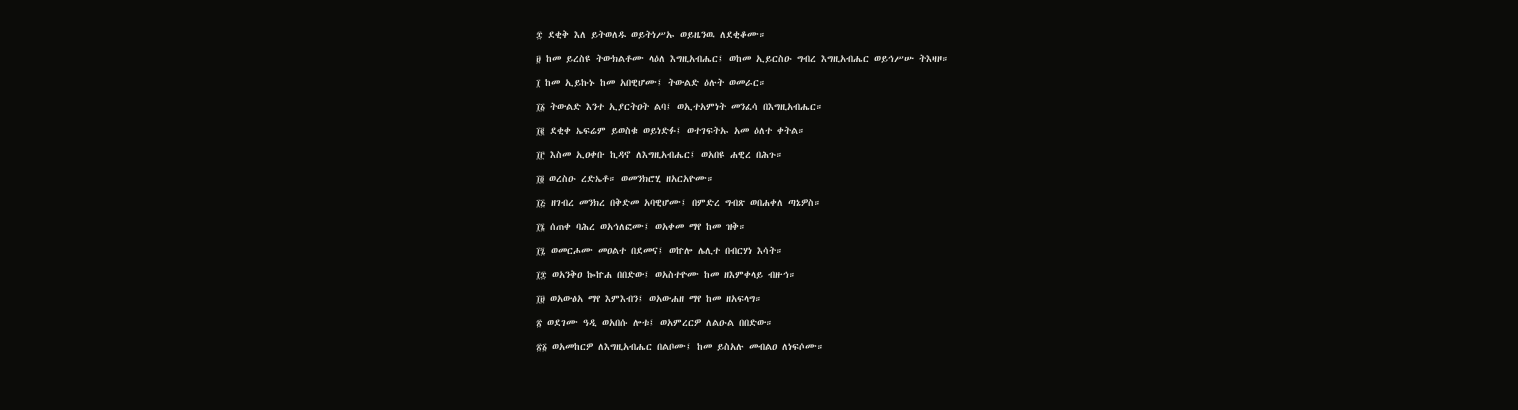፰ ደቂቅ እለ ይትወለዱ ወይትነሥኡ ወይዜንዉ ለደቂቆሙ።

፱ ከመ ይረስዩ ትውክልቶሙ ላዕለ እግዚአብሔር፤ ወከመ ኢይርስዑ ግብረ እግዚአብሔር ወይኅሥሡ ትእዛዞ።

፲ ከመ ኢይኩኑ ከመ አበዊሆሙ፤ ትውልድ ዕሉት ወመራር።

፲፩ ትውልድ እንተ ኢያርትዐት ልባ፤ ወኢተአምነት መንፈሳ በእግዚአብሔር።

፲፪ ደቂቀ ኤፍሬም ይወስቁ ወይነድፉ፤ ወተገፍትኡ አመ ዕለተ ቀትል።

፲፫ እስመ ኢዐቀቡ ኪዳኖ ለእግዚአብሔር፤ ወአበዩ ሐዊረ በሕጉ።

፲፬ ወረስዑ ረድኤቶ። ወመንክሮሂ ዘአርአዮሙ።

፲፭ ዘገብረ መንክረ በቅድመ አባዊሆሙ፤ በምድረ ግብጽ ወበሐቀለ ጣኔዎስ።

፲፮ ሰጠቀ ባሕረ ወአኅለፎሙ፤ ወአቀመ ማየ ከመ ዝቅ።

፲፯ ወመርሖሙ መዐልተ በደመና፤ ወኵሎ ሌሊተ በብርሃነ እሳት።

፲፰ ወአንቅዐ ኰኵሐ በበድው፤ ወአስተዮሙ ከመ ዘእምቀላይ ብዙኅ።

፲፱ ወአውፅአ ማየ እምእብን፤ ወአውሐዘ ማየ ከመ ዘአፍላግ።

፳ ወደገሙ ዓዲ ወአበሱ ሎቱ፤ ወአምረርዎ ለልዑል በበድው።

፳፩ ወአመከርዎ ለእግዚአብሔር በልቦሙ፤ ከመ ይስአሉ መብልዐ ለነፍሶሙ።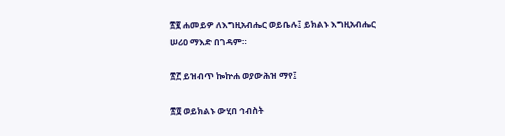፳፪ ሐመይዎ ለእግዚአብሔር ወይቤሉ፤ ይክልኑ እግዚአብሔር ሠሪዐ ማእድ በገዳም።

፳፫ ይዝብጥ ኰኵሐ ወያውሕዝ ማየ፤

፳፬ ወይክልኑ ውሂበ ኅብስት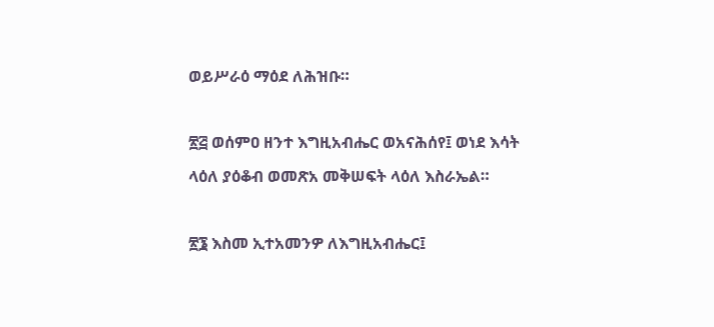ወይሥራዕ ማዕደ ለሕዝቡ።

፳፭ ወሰምዐ ዘንተ እግዚአብሔር ወአናሕሰየ፤ ወነደ እሳት ላዕለ ያዕቆብ ወመጽአ መቅሠፍት ላዕለ እስራኤል።

፳፮ እስመ ኢተአመንዎ ለእግዚአብሔር፤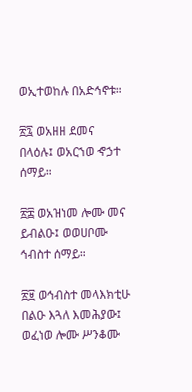ወኢተወከሉ በአድኅኖቱ።

፳፯ ወአዘዘ ደመና በላዕሉ፤ ወአርኀወ ኆኃተ ሰማይ።

፳፰ ወአዝነመ ሎሙ መና ይብልዑ፤ ወወሀቦሙ ኅብስተ ሰማይ።

፳፱ ወኅብስተ መላእክቲሁ በልዑ እጓለ እመሕያው፤ ወፈነወ ሎሙ ሥንቆሙ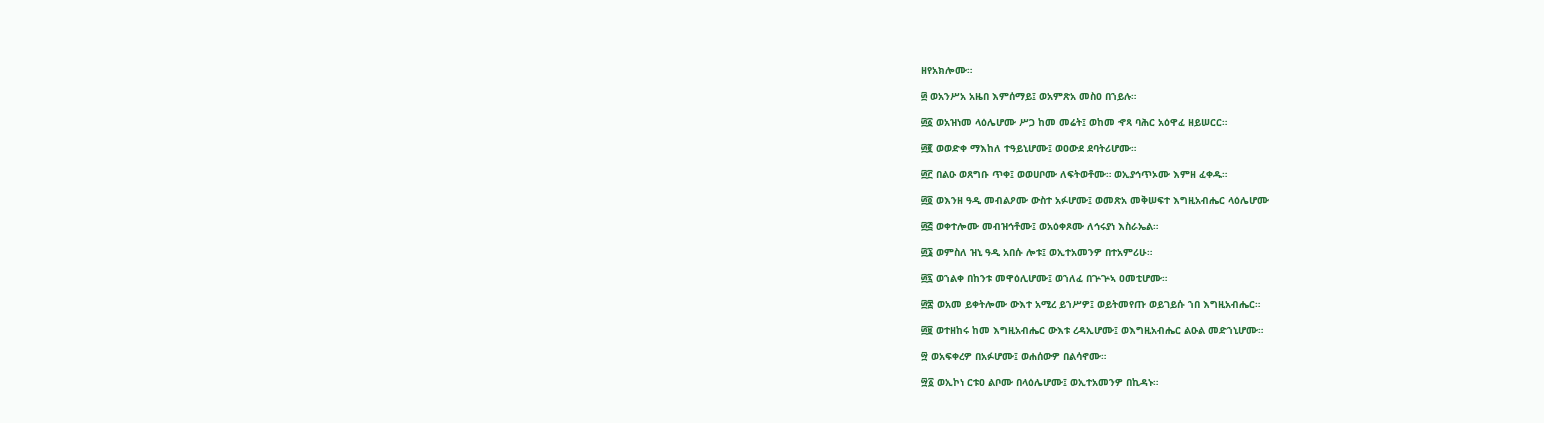ዘየአክሎሙ።

፴ ወአንሥአ አዜበ እምሰማይ፤ ወአምጽአ መስዐ በኀይሉ።

፴፩ ወአዝነመ ላዕሌሆሙ ሥጋ ከመ መሬት፤ ወከመ ኆጻ ባሕር አዕዋፈ ዘይሠርር።

፴፪ ወወድቀ ማእከለ ተዓይኒሆሙ፤ ወዐውደ ደባትሪሆሙ።

፴፫ በልዑ ወጸግቡ ጥቀ፤ ወወሀቦሙ ለፍትወቶሙ። ወኢያኅጥኦሙ እምዘ ፈቀዱ።

፴፬ ወእንዘ ዓዲ መብልዖሙ ውስተ አፉሆሙ፤ ወመጽአ መቅሠፍተ እግዚአብሔር ላዕሌሆሙ

፴፭ ወቀተሎሙ መብዝኅቶሙ፤ ወአዕቀጾሙ ለኅሩያነ እስራኤል።

፴፮ ወምስለ ዝኒ ዓዲ አበሱ ሎቱ፤ ወኢተአመንዎ በተአምሪሁ።

፴፯ ወኀልቀ በከንቱ መዋዕሊሆሙ፤ ወኀለፈ በጕጕኣ ዐመቲሆሙ።

፴፰ ወአመ ይቀትሎሙ ውእተ አሚረ ይኀሥዎ፤ ወይትመየጡ ወይገይሱ ኀበ እግዚአብሔር።

፴፱ ወተዘከሩ ከመ እግዚአብሔር ውእቱ ረዳኢሆሙ፤ ወእግዚአብሔር ልዑል መድኀኒሆሙ።

፵ ወአፍቀረዎ በአፉሆሙ፤ ወሐሰውዎ በልሳኖሙ።

፵፩ ወኢኮነ ርቱዐ ልቦሙ በላዕሌሆሙ፤ ወኢተአመንዎ በኪዳኑ።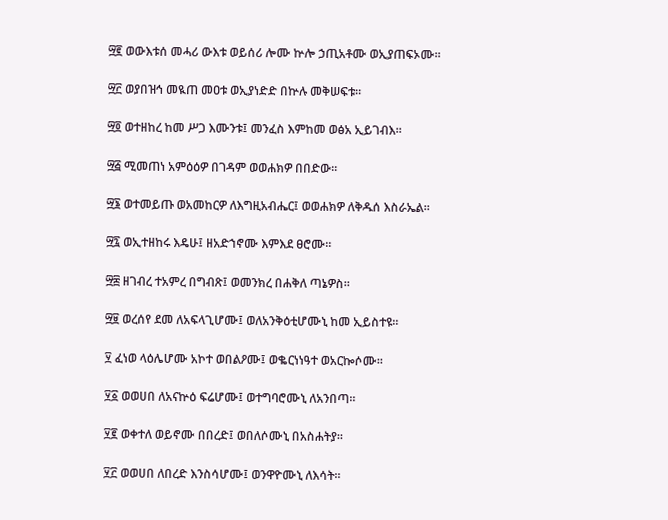፵፪ ወውእቱሰ መሓሪ ውእቱ ወይሰሪ ሎሙ ኵሎ ኃጢአቶሙ ወኢያጠፍኦሙ።

፵፫ ወያበዝኅ መዪጠ መዐቱ ወኢያነድድ በኵሉ መቅሠፍቱ።

፵፬ ወተዘከረ ከመ ሥጋ እሙንቱ፤ መንፈስ እምከመ ወፅአ ኢይገብእ።

፵፭ ሚመጠነ አምዕዕዎ በገዳም ወወሐክዎ በበድው።

፵፮ ወተመይጡ ወአመከርዎ ለእግዚአብሔር፤ ወወሐክዎ ለቅዱሰ እስራኤል።

፵፯ ወኢተዘከሩ እዴሁ፤ ዘአድኀኖሙ እምእደ ፀሮሙ።

፵፰ ዘገብረ ተአምረ በግብጽ፤ ወመንክረ በሐቅለ ጣኔዎስ።

፵፱ ወረሰየ ደመ ለአፍላጊሆሙ፤ ወለአንቅዕቲሆሙኒ ከመ ኢይስተዩ።

፶ ፈነወ ላዕሌሆሙ አኮተ ወበልዖሙ፤ ወቈርነነዓተ ወአርኰሶሙ።

፶፩ ወወሀበ ለአናኵዕ ፍሬሆሙ፤ ወተግባሮሙኒ ለአንበጣ።

፶፪ ወቀተለ ወይኖሙ በበረድ፤ ወበለሶሙኒ በአስሐትያ።

፶፫ ወወሀበ ለበረድ እንስሳሆሙ፤ ወንዋዮሙኒ ለእሳት።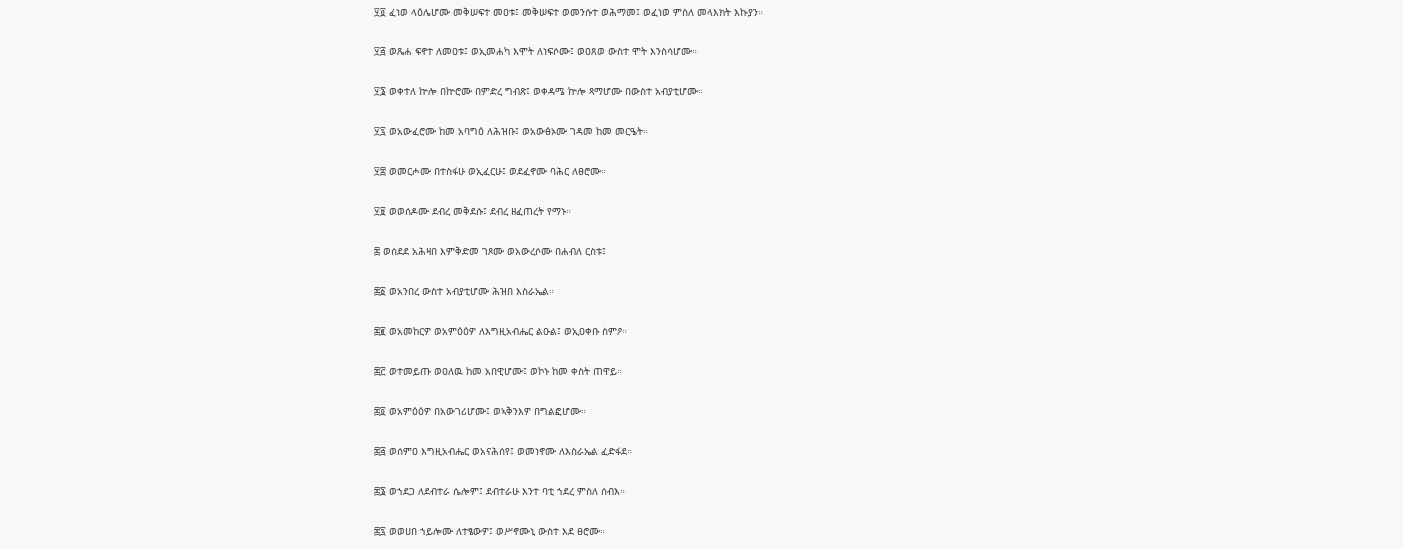፶፬ ፈነወ ላዕሌሆሙ መቅሠፍተ መዐቱ፤ መቅሠፍተ ወመንሱተ ወሕማመ፤ ወፈነወ ምስለ መላእክት እኩያን።

፶፭ ወጼሐ ፍኖተ ለመዐቱ፤ ወኢመሐካ እሞት ለነፍሶሙ፤ ወዐጸወ ውስተ ሞት እንስሳሆሙ።

፶፮ ወቀተለ ኵሎ በኵሮሙ በምድረ ግብጽ፤ ወቀዳሜ ኵሎ ጻማሆሙ በውስተ አብያቲሆሙ።

፶፯ ወአውፈሮሙ ከመ አባግዕ ለሕዝቡ፤ ወአውፅኦሙ ገዳመ ከመ መርዔት።

፶፰ ወመርሖሙ በተስፋሁ ወኢፈርሁ፤ ወደፈኖሙ ባሕር ለፀሮሙ።

፶፱ ወወሰዶሙ ደብረ መቅደሱ፤ ደብረ ዘፈጠረት የማኑ።

፷ ወሰደደ አሕዛበ እምቅድመ ገጾሙ ወአውረሶሙ በሐብለ ርስቱ፤

፷፩ ወአንበረ ውስተ አብያቲሆሙ ሕዝበ እስራኤል።

፷፪ ወአመከርዎ ወአምዕዕዎ ለእግዚአብሔር ልዑል፤ ወኢዐቀቡ ስምዖ።

፷፫ ወተመይጡ ወዐለዉ ከመ አበዊሆሙ፤ ወኮኑ ከመ ቀስት ጠዋይ።

፷፬ ወአምዕዕዎ በአውገሪሆሙ፤ ወኣቅንእዎ በግልፎሆሙ።

፷፭ ወሰምዐ እግዚአብሔር ወአናሕሰየ፤ ወመነኖሙ ለእስራኤል ፈድፋደ።

፷፮ ወኀደጋ ለደብተራ ሴሎም፤ ደብተራሁ እንተ ባቲ ኀደረ ምስለ ሰብእ።

፷፯ ወወሀበ ኀይሎሙ ለተፄውዎ፤ ወሥኖሙኒ ውስተ እደ ፀሮሙ።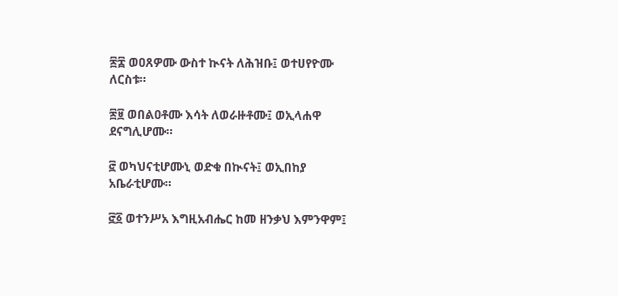፷፰ ወዐጸዎሙ ውስተ ኲናት ለሕዝቡ፤ ወተሀየዮሙ ለርስቱ።

፷፱ ወበልዐቶሙ እሳት ለወራዙቶሙ፤ ወኢላሐዋ ደናግሊሆሙ።

፸ ወካህናቲሆሙኒ ወድቁ በኲናት፤ ወኢበከያ አቤራቲሆሙ።

፸፩ ወተንሥአ እግዚአብሔር ከመ ዘንቃህ እምንዋም፤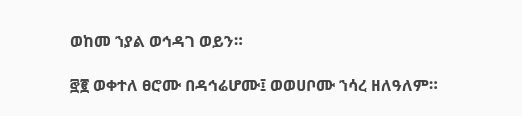ወከመ ኀያል ወኅዳገ ወይን።

፸፪ ወቀተለ ፀሮሙ በዳኅሬሆሙ፤ ወወሀቦሙ ኀሳረ ዘለዓለም።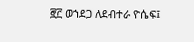፸፫ ወኀደጋ ለደብተራ ዮሴፍ፤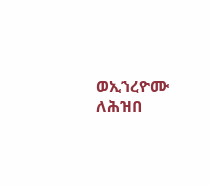ወኢኀረዮሙ ለሕዝበ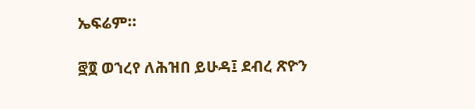ኤፍሬም።

፸፬ ወኀረየ ለሕዝበ ይሁዳ፤ ደብረ ጽዮን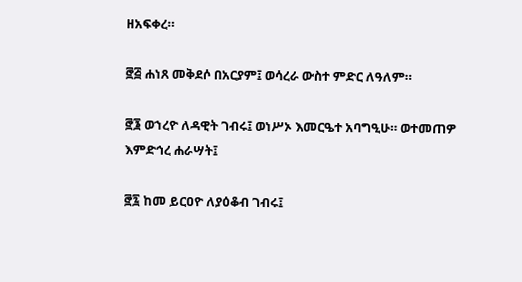ዘአፍቀረ።

፸፭ ሐነጸ መቅደሶ በአርያም፤ ወሳረራ ውስተ ምድር ለዓለም።

፸፮ ወኀረዮ ለዳዊት ገብሩ፤ ወነሥኦ እመርዔተ አባግዒሁ። ወተመጠዎ እምድኅረ ሐራሣት፤

፸፯ ከመ ይርዐዮ ለያዕቆብ ገብሩ፤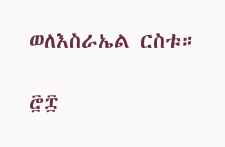ወለእስራኤል ርስቱ።

፸፰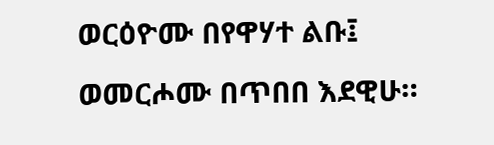ወርዕዮሙ በየዋሃተ ልቡ፤ ወመርሖሙ በጥበበ እደዊሁ።